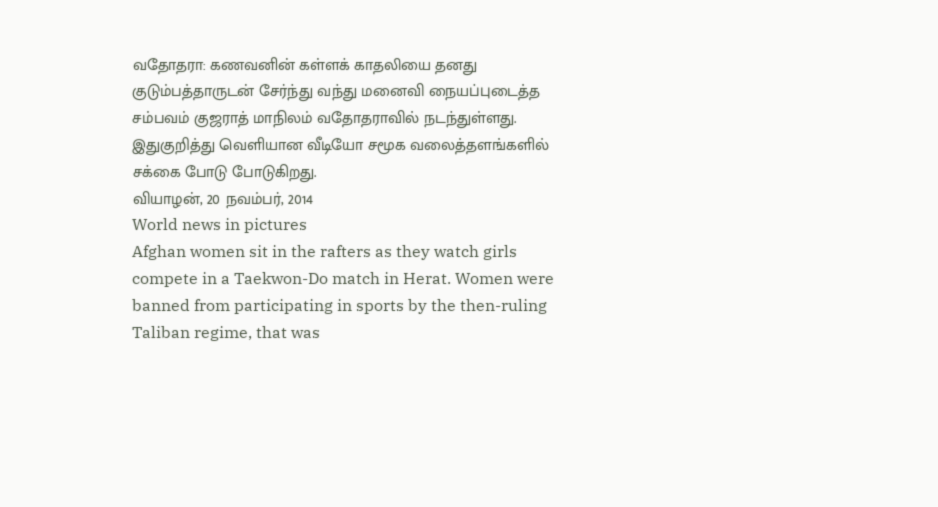வதோதரா: கணவனின் கள்ளக் காதலியை தனது குடும்பத்தாருடன் சேர்ந்து வந்து மனைவி நையப்புடைத்த சம்பவம் குஜராத் மாநிலம் வதோதராவில் நடந்துள்ளது. இதுகுறித்து வெளியான வீடியோ சமூக வலைத்தளங்களில் சக்கை போடு போடுகிறது.
வியாழன், 20 நவம்பர், 2014
World news in pictures
Afghan women sit in the rafters as they watch girls compete in a Taekwon-Do match in Herat. Women were banned from participating in sports by the then-ruling Taliban regime, that was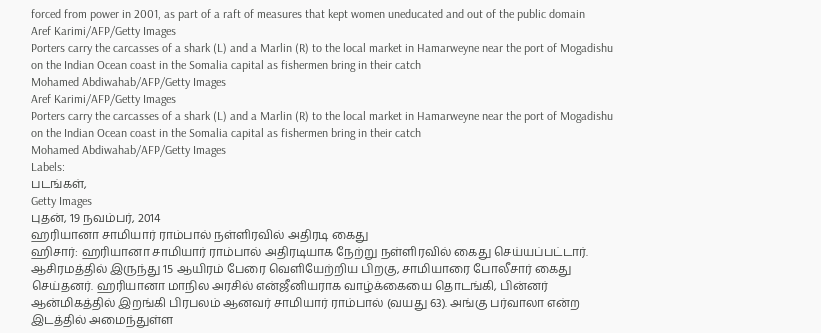forced from power in 2001, as part of a raft of measures that kept women uneducated and out of the public domain
Aref Karimi/AFP/Getty Images
Porters carry the carcasses of a shark (L) and a Marlin (R) to the local market in Hamarweyne near the port of Mogadishu on the Indian Ocean coast in the Somalia capital as fishermen bring in their catch
Mohamed Abdiwahab/AFP/Getty Images
Aref Karimi/AFP/Getty Images
Porters carry the carcasses of a shark (L) and a Marlin (R) to the local market in Hamarweyne near the port of Mogadishu on the Indian Ocean coast in the Somalia capital as fishermen bring in their catch
Mohamed Abdiwahab/AFP/Getty Images
Labels:
படங்கள்,
Getty Images
புதன், 19 நவம்பர், 2014
ஹரியானா சாமியார் ராம்பால் நள்ளிரவில் அதிரடி கைது
ஹிசார்: ஹரியானா சாமியார் ராம்பால் அதிரடியாக நேற்று நள்ளிரவில் கைது செய்யப்பட்டார். ஆசிரமத்தில் இருந்து 15 ஆயிரம் பேரை வெளியேற்றிய பிறகு, சாமியாரை போலீசார் கைது செய்தனர். ஹரியானா மாநில அரசில் என்ஜீனியராக வாழ்க்கையை தொடங்கி, பின்னர் ஆன்மிகத்தில் இறங்கி பிரபலம் ஆனவர் சாமியார் ராம்பால் (வயது 63). அங்கு பர்வாலா என்ற இடத்தில் அமைந்துள்ள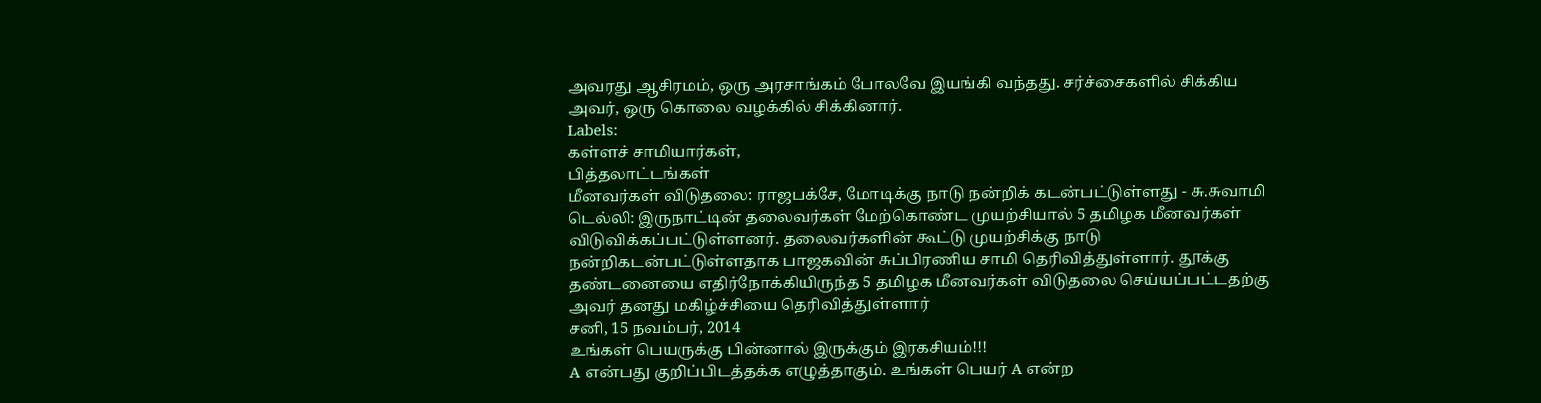அவரது ஆசிரமம், ஒரு அரசாங்கம் போலவே இயங்கி வந்தது. சர்ச்சைகளில் சிக்கிய அவர், ஒரு கொலை வழக்கில் சிக்கினார்.
Labels:
கள்ளச் சாமியார்கள்,
பித்தலாட்டங்கள்
மீனவர்கள் விடுதலை: ராஜபக்சே, மோடிக்கு நாடு நன்றிக் கடன்பட்டுள்ளது - சு.சுவாமி
டெல்லி: இருநாட்டின் தலைவர்கள் மேற்கொண்ட முயற்சியால் 5 தமிழக மீனவர்கள் விடுவிக்கப்பட்டுள்ளனர். தலைவர்களின் கூட்டு முயற்சிக்கு நாடு நன்றிகடன்பட்டுள்ளதாக பாஜகவின் சுப்பிரணிய சாமி தெரிவித்துள்ளார். தூக்கு தண்டனையை எதிர்நோக்கியிருந்த 5 தமிழக மீனவர்கள் விடுதலை செய்யப்பட்டதற்கு அவர் தனது மகிழ்ச்சியை தெரிவித்துள்ளார்
சனி, 15 நவம்பர், 2014
உங்கள் பெயருக்கு பின்னால் இருக்கும் இரகசியம்!!!
A என்பது குறிப்பிடத்தக்க எழுத்தாகும். உங்கள் பெயர் A என்ற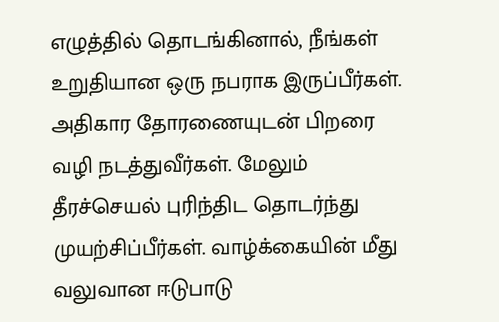எழுத்தில் தொடங்கினால், நீங்கள் உறுதியான ஒரு நபராக இருப்பீர்கள். அதிகார தோரணையுடன் பிறரை வழி நடத்துவீர்கள். மேலும் தீரச்செயல் புரிந்திட தொடர்ந்து முயற்சிப்பீர்கள். வாழ்க்கையின் மீது வலுவான ஈடுபாடு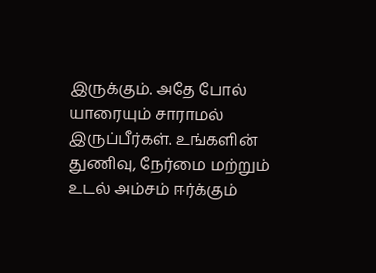இருக்கும். அதே போல் யாரையும் சாராமல் இருப்பீர்கள். உங்களின் துணிவு, நேர்மை மற்றும் உடல் அம்சம் ஈர்க்கும்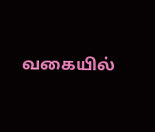வகையில்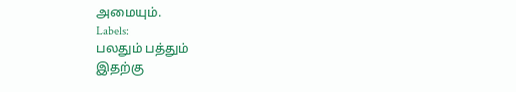அமையும்.
Labels:
பலதும் பத்தும்
இதற்கு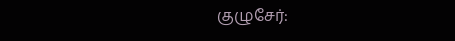குழுசேர்: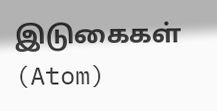இடுகைகள் (Atom)